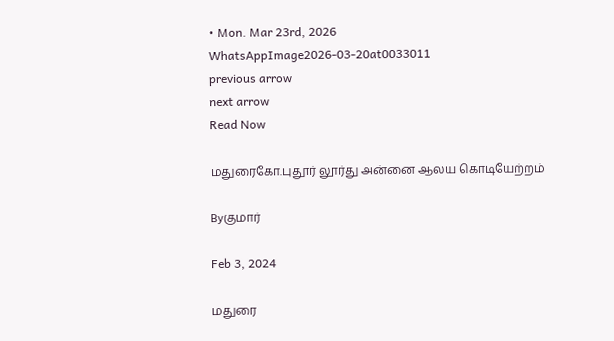• Mon. Mar 23rd, 2026
WhatsAppImage2026-03-20at0033011
previous arrow
next arrow
Read Now

மதுரைகோ.புதூர் லூர்து அன்னை ஆலய கொடியேற்றம்

Byகுமார்

Feb 3, 2024

மதுரை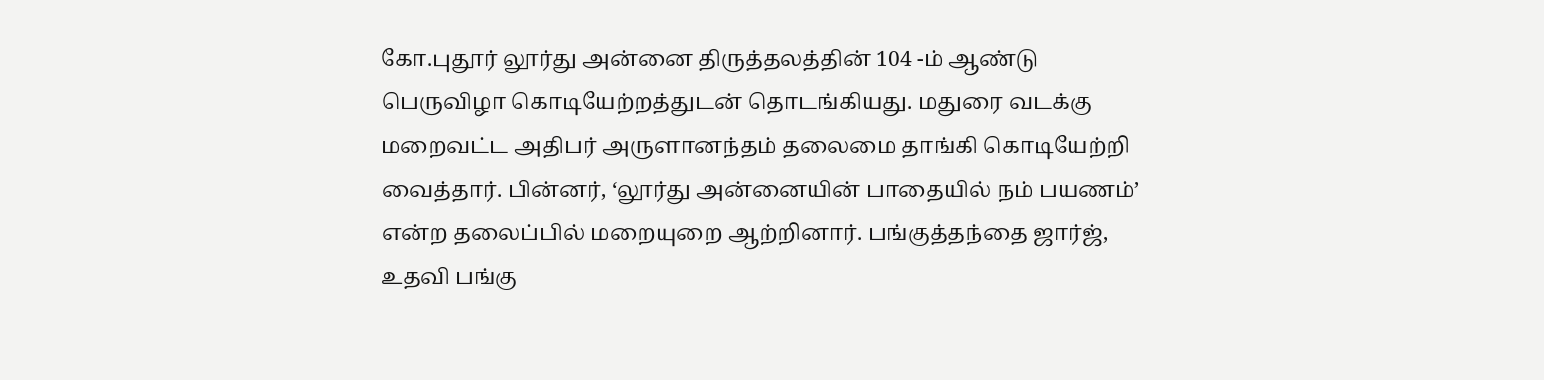கோ.புதூர் லூர்து அன்னை திருத்தலத்தின் 104 -ம் ஆண்டு பெருவிழா கொடியேற்றத்துடன் தொடங்கியது. மதுரை வடக்கு மறைவட்ட அதிபர் அருளானந்தம் தலைமை தாங்கி கொடியேற்றி வைத்தார். பின்னர், ‘லூர்து அன்னையின் பாதையில் நம் பயணம்’ என்ற தலைப்பில் மறையுறை ஆற்றினார். பங்குத்தந்தை ஜார்ஜ், உதவி பங்கு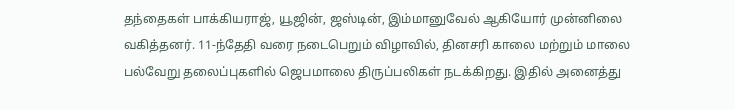தந்தைகள் பாக்கியராஜ், யூஜின், ஜஸ்டின், இம்மானுவேல் ஆகியோர் முன்னிலை வகித்தனர். 11-ந்தேதி வரை நடைபெறும் விழாவில், தினசரி காலை மற்றும் மாலை பல்வேறு தலைப்புகளில் ஜெபமாலை திருப்பலிகள் நடக்கிறது. இதில் அனைத்து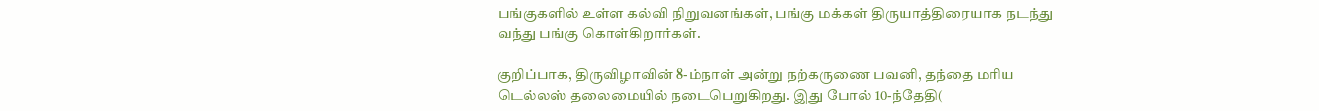பங்குகளில் உள்ள கல்வி நிறுவனங்கள், பங்கு மக்கள் திருயாத்திரையாக நடந்து வந்து பங்கு கொள்கிறார்கள்.

குறிப்பாக, திருவிழாவின் 8-ம்நாள் அன்று நற்கருணை பவனி, தந்தை மரிய டெல்லஸ் தலைமையில் நடைபெறுகிறது. இது போல் 10-ந்தேதி(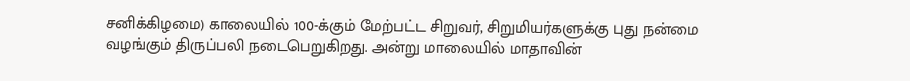சனிக்கிழமை) காலையில் 100-க்கும் மேற்பட்ட சிறுவர், சிறுமியர்களுக்கு புது நன்மை வழங்கும் திருப்பலி நடைபெறுகிறது. அன்று மாலையில் மாதாவின்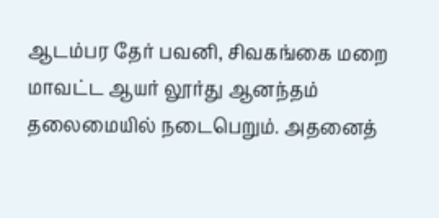ஆடம்பர தேர் பவனி, சிவகங்கை மறை மாவட்ட ஆயர் லூர்து ஆனந்தம் தலைமையில் நடைபெறும். அதனைத்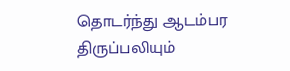தொடர்ந்து ஆடம்பர திருப்பலியும்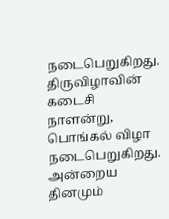நடைபெறுகிறது. திருவிழாவின் கடைசி நாளன்று, பொங்கல் விழா நடைபெறுகிறது. அன்றைய தினமும்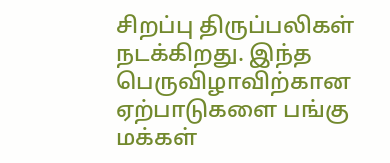சிறப்பு திருப்பலிகள் நடக்கிறது. இந்த பெருவிழாவிற்கான ஏற்பாடுகளை பங்கு மக்கள்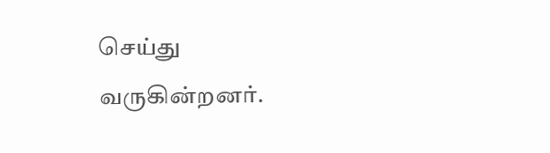செய்து வருகின்றனர்.